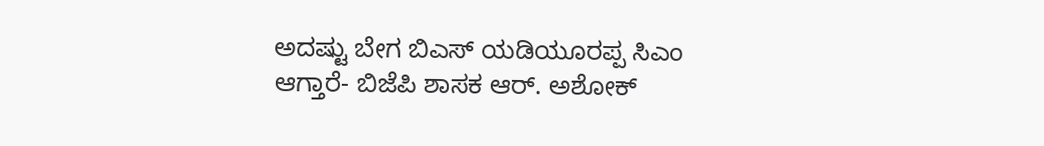ಅದಷ್ಟು ಬೇಗ ಬಿಎಸ್ ಯಡಿಯೂರಪ್ಪ ಸಿಎಂ ಆಗ್ತಾರೆ- ಬಿಜೆಪಿ ಶಾಸಕ ಆರ್. ಅಶೋಕ್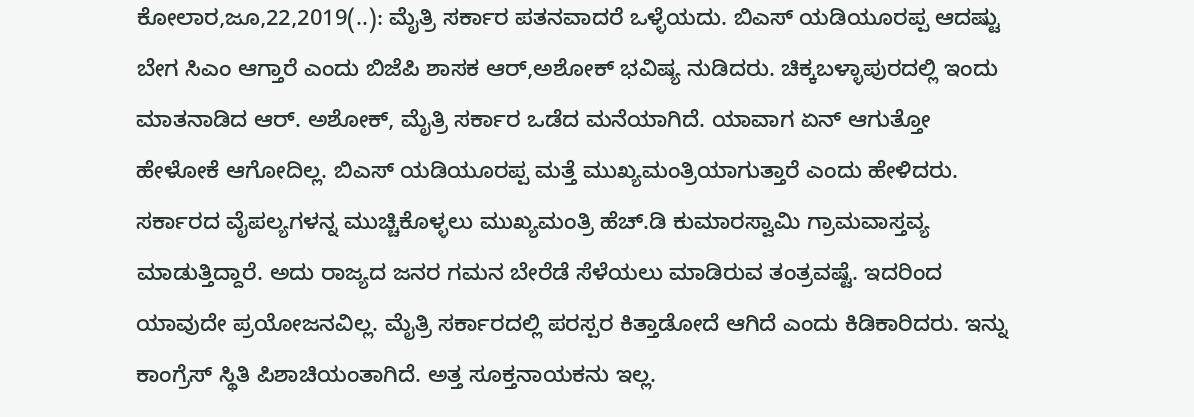ಕೋಲಾರ,ಜೂ,22,2019(..): ಮೈತ್ರಿ ಸರ್ಕಾರ ಪತನವಾದರೆ ಒಳ್ಳೆಯದು. ಬಿಎಸ್ ಯಡಿಯೂರಪ್ಪ ಆದಷ್ಟು ಬೇಗ ಸಿಎಂ ಆಗ್ತಾರೆ ಎಂದು ಬಿಜೆಪಿ ಶಾಸಕ ಆರ್,ಅಶೋಕ್ ಭವಿಷ್ಯ ನುಡಿದರು. ಚಿಕ್ಕಬಳ್ಳಾಪುರದಲ್ಲಿ ಇಂದು ಮಾತನಾಡಿದ ಆರ್. ಅಶೋಕ್, ಮೈತ್ರಿ ಸರ್ಕಾರ ಒಡೆದ ಮನೆಯಾಗಿದೆ. ಯಾವಾಗ ಏನ್ ಆಗುತ್ತೋ ಹೇಳೋಕೆ ಆಗೋದಿಲ್ಲ. ಬಿಎಸ್ ಯಡಿಯೂರಪ್ಪ ಮತ್ತೆ ಮುಖ್ಯಮಂತ್ರಿಯಾಗುತ್ತಾರೆ ಎಂದು ಹೇಳಿದರು. ಸರ್ಕಾರದ ವೈಪಲ್ಯಗಳನ್ನ ಮುಚ್ಚಿಕೊಳ್ಳಲು ಮುಖ್ಯಮಂತ್ರಿ ಹೆಚ್.ಡಿ ಕುಮಾರಸ್ವಾಮಿ ಗ್ರಾಮವಾಸ್ತವ್ಯ ಮಾಡುತ್ತಿದ್ದಾರೆ. ಅದು ರಾಜ್ಯದ ಜನರ ಗಮನ ಬೇರೆಡೆ ಸೆಳೆಯಲು ಮಾಡಿರುವ ತಂತ್ರವಷ್ಟೆ. ಇದರಿಂದ ಯಾವುದೇ ಪ್ರಯೋಜನವಿಲ್ಲ. ಮೈತ್ರಿ ಸರ್ಕಾರದಲ್ಲಿ ಪರಸ್ಪರ ಕಿತ್ತಾಡೋದೆ ಆಗಿದೆ ಎಂದು ಕಿಡಿಕಾರಿದರು. ಇನ್ನು ಕಾಂಗ್ರೆಸ್ ಸ್ಥಿತಿ ಪಿಶಾಚಿಯಂತಾಗಿದೆ. ಅತ್ತ ಸೂಕ್ತನಾಯಕನು ಇಲ್ಲ.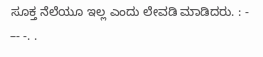ಸೂಕ್ತ ನೆಲೆಯೂ ಇಲ್ಲ ಎಂದು ಲೇವಡಿ ಮಾಡಿದರು. : - –- -. .